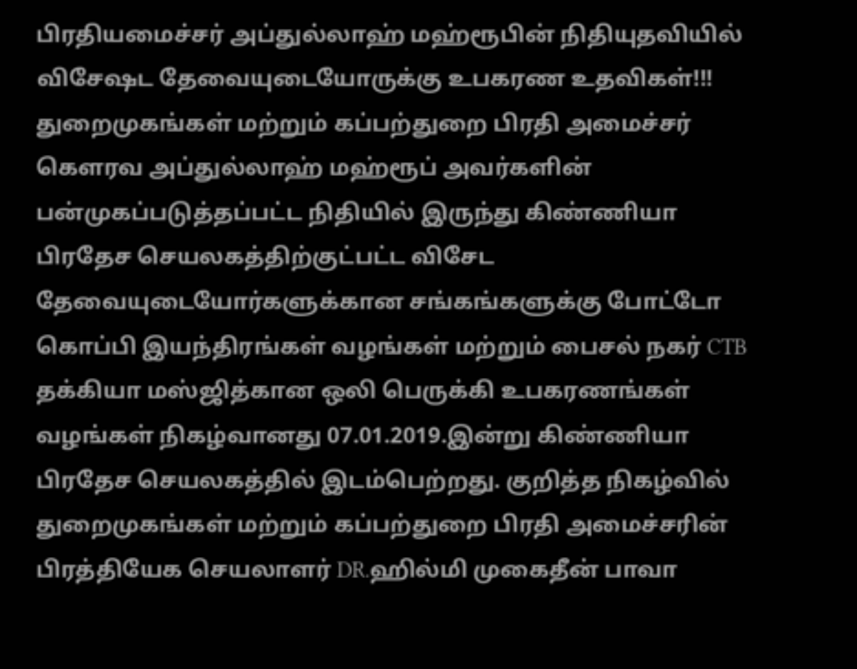பிரதியமைச்சர் அப்துல்லாஹ் மஹ்ரூபின் நிதியுதவியில் விசேஷட தேவையுடையோருக்கு உபகரண உதவிகள்!!!
துறைமுகங்கள் மற்றும் கப்பற்துறை பிரதி அமைச்சர் கெளரவ அப்துல்லாஹ் மஹ்ரூப் அவர்களின் பன்முகப்படுத்தப்பட்ட நிதியில் இருந்து கிண்ணியா பிரதேச செயலகத்திற்குட்பட்ட விசேட தேவையுடையோர்களுக்கான சங்கங்களுக்கு போட்டோ கொப்பி இயந்திரங்கள் வழங்கள் மற்றும் பைசல் நகர் CTB தக்கியா மஸ்ஜித்கான ஒலி பெருக்கி உபகரணங்கள் வழங்கள் நிகழ்வானது 07.01.2019.இன்று கிண்ணியா பிரதேச செயலகத்தில் இடம்பெற்றது. குறித்த நிகழ்வில் துறைமுகங்கள் மற்றும் கப்பற்துறை பிரதி அமைச்சரின் பிரத்தியேக செயலாளர் DR.ஹில்மி முகைதீன் பாவா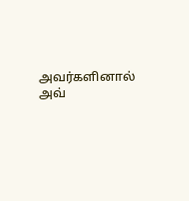அவர்களினால் அவ்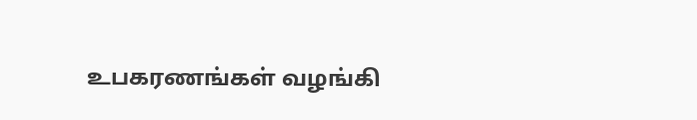உபகரணங்கள் வழங்கி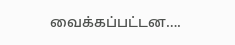வைக்கப்பட்டன….